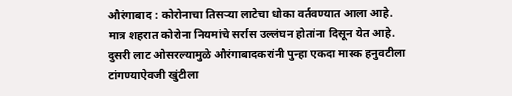औरंगाबाद : कोरोनाचा तिसऱ्या लाटेचा धोका वर्तवण्यात आला आहे. मात्र शहरात कोरोना नियमांचे सर्रास उल्लंघन होतांना दिसून येत आहे. दुसरी लाट ओसरल्यामुळे औरंगाबादकरांनी पुन्हा एकदा मास्क हनुवटीला टांगण्याऐवजी खुंटीला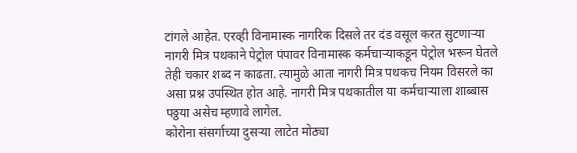टांगले आहेत. एरव्ही विनामास्क नागरिक दिसले तर दंड वसूल करत सुटणाऱ्या नागरी मित्र पथकाने पेट्रोल पंपावर विनामास्क कर्मचाऱ्याकडून पेट्रोल भरून घेतले तेही चकार शब्द न काढता. त्यामुळे आता नागरी मित्र पथकच नियम विसरले का असा प्रश्न उपस्थित होत आहे. नागरी मित्र पथकातील या कर्मचाऱ्याला शाब्बास पठ्ठया असेच म्हणावे लागेल.
कोरोना संसर्गाच्या दुसऱ्या लाटेत मोठ्या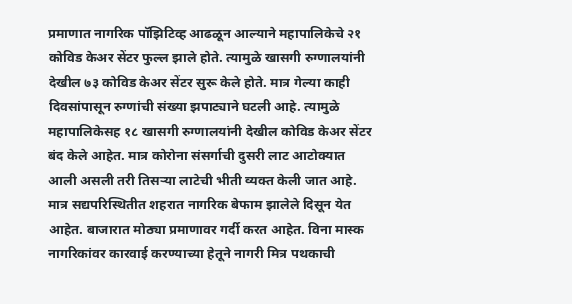प्रमाणात नागरिक पॉझिटिव्ह आढळून आल्याने महापालिकेचे २१ कोविड केअर सेंटर फुल्ल झाले होते. त्यामुळे खासगी रुग्णालयांनी देखील ७३ कोविड केअर सेंटर सुरू केले होते. मात्र गेल्या काही दिवसांपासून रुग्णांची संख्या झपाट्याने घटली आहे. त्यामुळे महापालिकेसह १८ खासगी रुग्णालयांनी देखील कोविड केअर सेंटर बंद केले आहेत. मात्र कोरोना संसर्गाची दुसरी लाट आटोक्यात आली असली तरी तिसऱ्या लाटेची भीती व्यक्त केली जात आहे.
मात्र सद्यपरिस्थितीत शहरात नागरिक बेफाम झालेले दिसून येत आहेत. बाजारात मोठ्या प्रमाणावर गर्दी करत आहेत. विना मास्क नागरिकांवर कारवाई करण्याच्या हेतूने नागरी मित्र पथकाची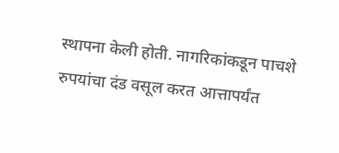स्थापना केली होती. नागरिकांकडून पाचशे रुपयांचा दंड वसूल करत आत्तापर्यंत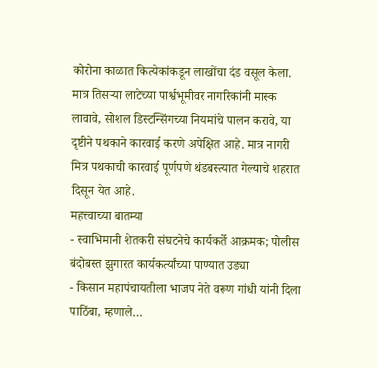कोरोना काळात कित्येकांकडून लाखोंचा दंड वसूल केला. मात्र तिसऱ्या लाटेच्या पार्श्वभूमीवर नागरिकांनी मास्क लावावे, सोशल डिस्टन्सिंगच्या नियमांचे पालन करावे, या दृष्टीने पथकाने कारवाई करणे अपेक्षित आहे. मात्र नागरी मित्र पथकाची कारवाई पूर्णपणे थंडबस्त्यात गेल्याचे शहरात दिसून येत आहे.
महत्त्वाच्या बातम्या
- स्वाभिमानी शेतकरी संघटनेचे कार्यकर्ते आक्रमक; पोलीस बंदोबस्त झुगारत कार्यकर्त्यांच्या पाण्यात उड्या
- किसान महापंचायतीला भाजप नेते वरूण गांधी यांनी दिला पाठिंबा, म्हणाले…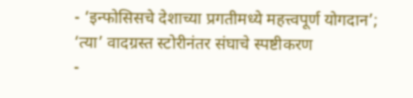- ‘इन्फोसिसचे देशाच्या प्रगतीमध्ये महत्त्वपूर्ण योगदान’; ‘त्या’ वादग्रस्त स्टोरीनंतर संघाचे स्पष्टीकरण
-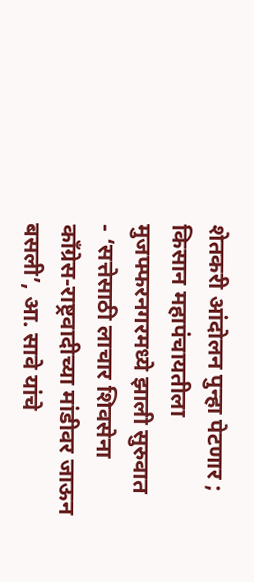शेतकरी आंदोलन पुन्हा पेटणार ; किसान महापंचायतीला मुजफ्फरनगरमध्ये झाली सुरुवात
- ‘सत्तेसाठी लाचार शिवसेना काँग्रेस-राष्ट्रवादीच्या मांडीवर जाऊन बसली’, आ. सावे यांचे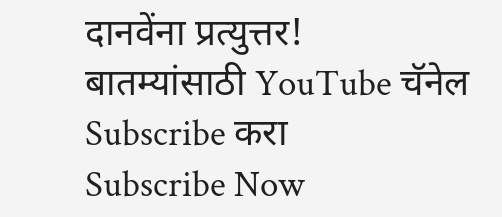दानवेंना प्रत्युत्तर!
बातम्यांसाठी YouTube चॅनेल Subscribe करा
Subscribe Now